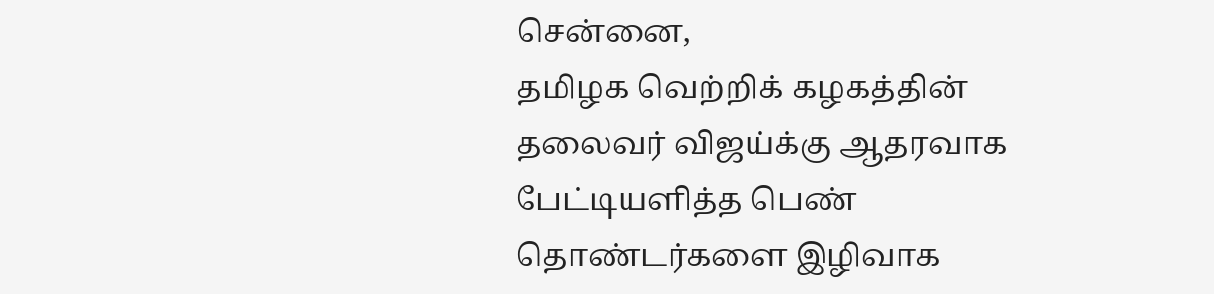சென்னை,
தமிழக வெற்றிக் கழகத்தின் தலைவர் விஜய்க்கு ஆதரவாக பேட்டியளித்த பெண் தொண்டர்களை இழிவாக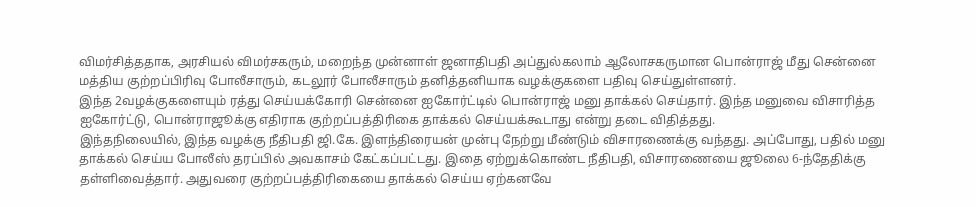விமர்சித்ததாக, அரசியல் விமர்சகரும், மறைந்த முன்னாள் ஜனாதிபதி அப்துல்கலாம் ஆலோசகருமான பொன்ராஜ் மீது சென்னை மத்திய குற்றப்பிரிவு போலீசாரும், கடலூர் போலீசாரும் தனித்தனியாக வழக்குகளை பதிவு செய்துள்ளனர்.
இந்த 2வழக்குகளையும் ரத்து செய்யக்கோரி சென்னை ஐகோர்ட்டில் பொன்ராஜ் மனு தாக்கல் செய்தார். இந்த மனுவை விசாரித்த ஐகோர்ட்டு, பொன்ராஜூக்கு எதிராக குற்றப்பத்திரிகை தாக்கல் செய்யக்கூடாது என்று தடை விதித்தது.
இந்தநிலையில், இந்த வழக்கு நீதிபதி ஜி.கே. இளந்திரையன் முன்பு நேற்று மீண்டும் விசாரணைக்கு வந்தது. அப்போது, பதில் மனு தாக்கல் செய்ய போலீஸ் தரப்பில் அவகாசம் கேட்கப்பட்டது. இதை ஏற்றுக்கொண்ட நீதிபதி, விசாரணையை ஜூலை 6-ந்தேதிக்கு தள்ளிவைத்தார். அதுவரை குற்றப்பத்திரிகையை தாக்கல் செய்ய ஏற்கனவே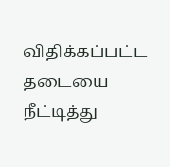விதிக்கப்பட்ட தடையை நீட்டித்து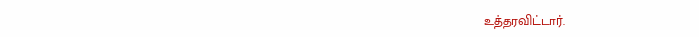உத்தரவிட்டார்.